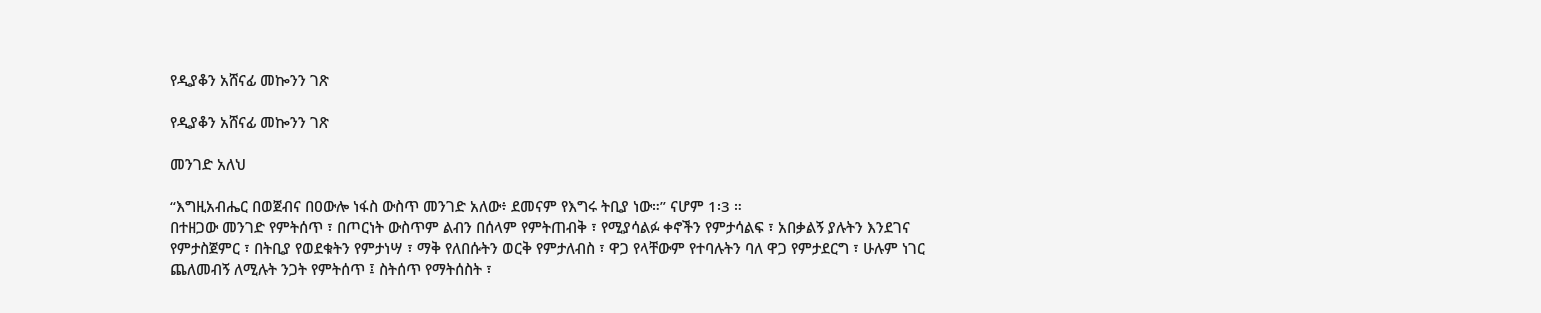የዲያቆን አሸናፊ መኰንን ገጽ

የዲያቆን አሸናፊ መኰንን ገጽ

መንገድ አለህ

“እግዚአብሔር በወጀብና በዐውሎ ነፋስ ውስጥ መንገድ አለው፥ ደመናም የእግሩ ትቢያ ነው።” ናሆም 1፡3 ።
በተዘጋው መንገድ የምትሰጥ ፣ በጦርነት ውስጥም ልብን በሰላም የምትጠብቅ ፣ የሚያሳልፉ ቀኖችን የምታሳልፍ ፣ አበቃልኝ ያሉትን እንደገና የምታስጀምር ፣ በትቢያ የወደቁትን የምታነሣ ፣ ማቅ የለበሱትን ወርቅ የምታለብስ ፣ ዋጋ የላቸውም የተባሉትን ባለ ዋጋ የምታደርግ ፣ ሁሉም ነገር ጨለመብኝ ለሚሉት ንጋት የምትሰጥ ፤ ስትሰጥ የማትሰስት ፣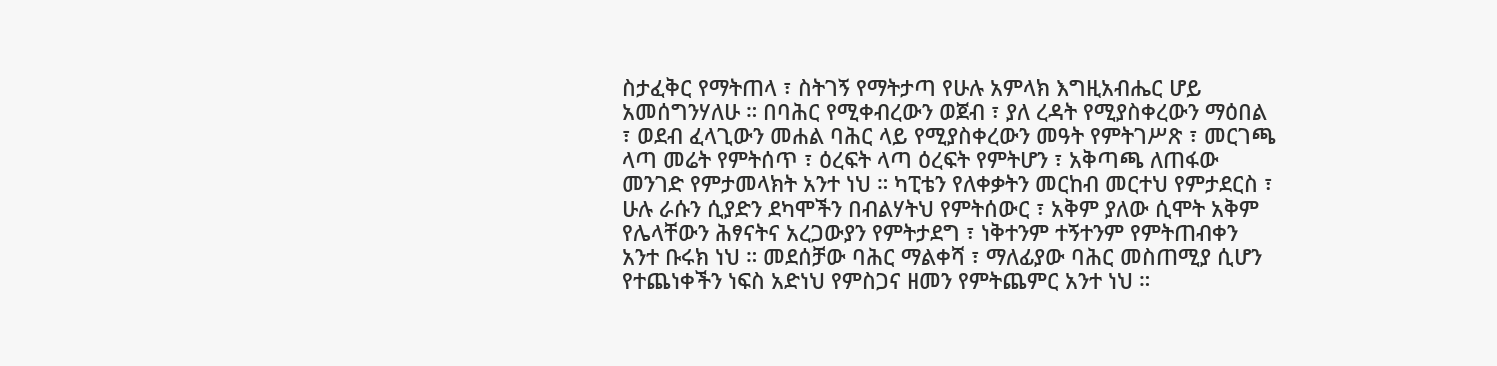ስታፈቅር የማትጠላ ፣ ስትገኝ የማትታጣ የሁሉ አምላክ እግዚአብሔር ሆይ አመሰግንሃለሁ ። በባሕር የሚቀብረውን ወጀብ ፣ ያለ ረዳት የሚያስቀረውን ማዕበል ፣ ወደብ ፈላጊውን መሐል ባሕር ላይ የሚያስቀረውን መዓት የምትገሥጽ ፣ መርገጫ ላጣ መሬት የምትሰጥ ፣ ዕረፍት ላጣ ዕረፍት የምትሆን ፣ አቅጣጫ ለጠፋው መንገድ የምታመላክት አንተ ነህ ። ካፒቴን የለቀቃትን መርከብ መርተህ የምታደርስ ፣ ሁሉ ራሱን ሲያድን ደካሞችን በብልሃትህ የምትሰውር ፣ አቅም ያለው ሲሞት አቅም የሌላቸውን ሕፃናትና አረጋውያን የምትታደግ ፣ ነቅተንም ተኝተንም የምትጠብቀን አንተ ቡሩክ ነህ ። መደሰቻው ባሕር ማልቀሻ ፣ ማለፊያው ባሕር መስጠሚያ ሲሆን የተጨነቀችን ነፍስ አድነህ የምስጋና ዘመን የምትጨምር አንተ ነህ ።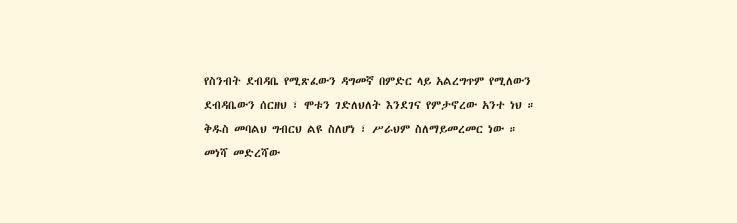የስንብት ደብዳቤ የሚጽፈውን ዳግመኛ በምድር ላይ አልረግጥም የሚለውን ደብዳቤውን ሰርዘህ ፣ ሞቱን ገድለህለት እንደገና የምታኖረው አንተ ነህ ። ቅዱስ መባልህ ግብርህ ልዩ ስለሆነ ፣ ሥራህም ስለማይመረመር ነው ።
መነሻ መድረሻው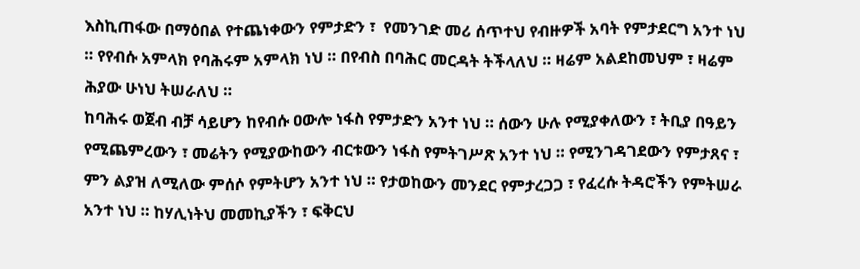እስኪጠፋው በማዕበል የተጨነቀውን የምታድን ፣  የመንገድ መሪ ሰጥተህ የብዙዎች አባት የምታደርግ አንተ ነህ ። የየብሱ አምላክ የባሕሩም አምላክ ነህ ። በየብስ በባሕር መርዳት ትችላለህ ። ዛሬም አልደከመህም ፣ ዛሬም ሕያው ሁነህ ትሠራለህ ።
ከባሕሩ ወጀብ ብቻ ሳይሆን ከየብሱ ዐውሎ ነፋስ የምታድን አንተ ነህ ። ሰውን ሁሉ የሚያቀለውን ፣ ትቢያ በዓይን የሚጨምረውን ፣ መሬትን የሚያውከውን ብርቱውን ነፋስ የምትገሥጽ አንተ ነህ ። የሚንገዳገደውን የምታጸና ፣ ምን ልያዝ ለሚለው ምሰሶ የምትሆን አንተ ነህ ። የታወከውን መንደር የምታረጋጋ ፣ የፈረሱ ትዳሮችን የምትሠራ አንተ ነህ ። ከሃሊነትህ መመኪያችን ፣ ፍቅርህ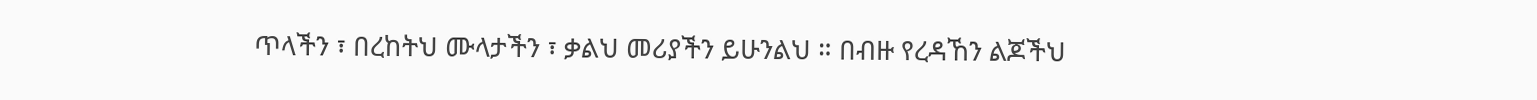ጥላችን ፣ በረከትህ ሙላታችን ፣ ቃልህ መሪያችን ይሁንልህ ። በብዙ የረዳኸን ልጆችህ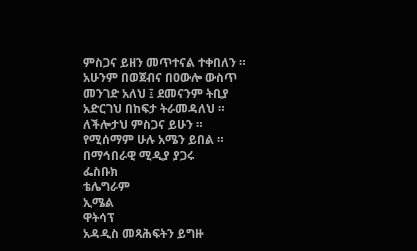ምስጋና ይዘን መጥተናል ተቀበለን ። አሁንም በወጀብና በዐውሎ ውስጥ መንገድ አለህ ፤ ደመናንም ትቢያ አድርገህ በከፍታ ትራመዳለህ ። ለችሎታህ ምስጋና ይሁን ። የሚሰማም ሁሉ አሜን ይበል ።
በማኅበራዊ ሚዲያ ያጋሩ
ፌስቡክ
ቴሌግራም
ኢሜል
ዋትሳፕ
አዳዲስ መጻሕፍትን ይግዙ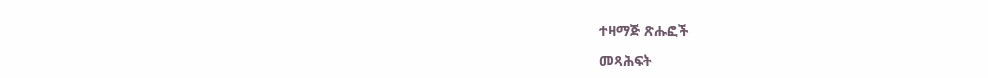ተዛማጅ ጽሑፎች

መጻሕፍት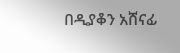በዲያቆን አሸናፊ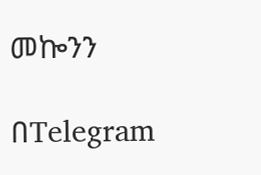መኰንን

በTelegram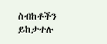ስብከቶችን ይከታተሉ